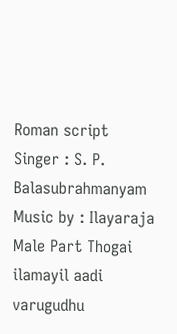Roman script
Singer : S. P. Balasubrahmanyam Music by : Ilayaraja Male Part Thogai ilamayil aadi varugudhu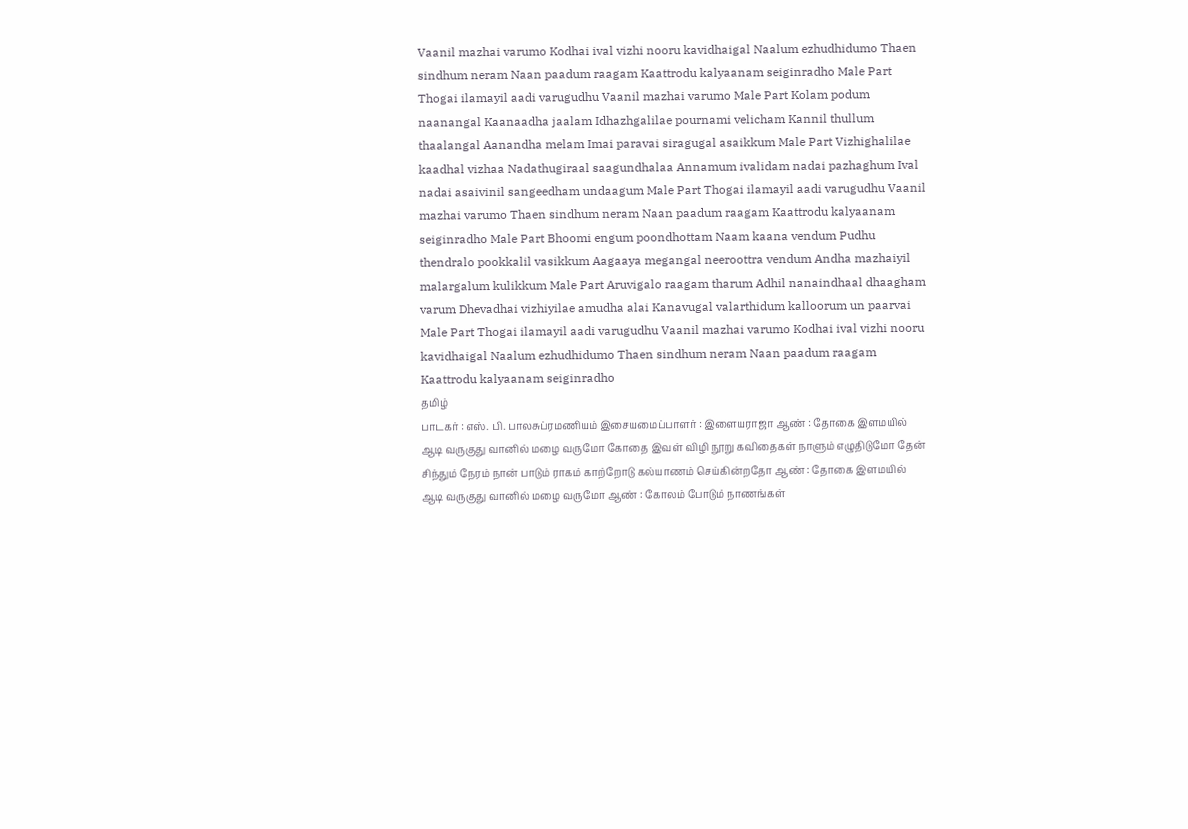Vaanil mazhai varumo Kodhai ival vizhi nooru kavidhaigal Naalum ezhudhidumo Thaen sindhum neram Naan paadum raagam Kaattrodu kalyaanam seiginradho Male Part Thogai ilamayil aadi varugudhu Vaanil mazhai varumo Male Part Kolam podum naanangal Kaanaadha jaalam Idhazhgalilae pournami velicham Kannil thullum thaalangal Aanandha melam Imai paravai siragugal asaikkum Male Part Vizhighalilae kaadhal vizhaa Nadathugiraal saagundhalaa Annamum ivalidam nadai pazhaghum Ival nadai asaivinil sangeedham undaagum Male Part Thogai ilamayil aadi varugudhu Vaanil mazhai varumo Thaen sindhum neram Naan paadum raagam Kaattrodu kalyaanam seiginradho Male Part Bhoomi engum poondhottam Naam kaana vendum Pudhu thendralo pookkalil vasikkum Aagaaya megangal neeroottra vendum Andha mazhaiyil malargalum kulikkum Male Part Aruvigalo raagam tharum Adhil nanaindhaal dhaagham varum Dhevadhai vizhiyilae amudha alai Kanavugal valarthidum kalloorum un paarvai Male Part Thogai ilamayil aadi varugudhu Vaanil mazhai varumo Kodhai ival vizhi nooru kavidhaigal Naalum ezhudhidumo Thaen sindhum neram Naan paadum raagam Kaattrodu kalyaanam seiginradho
தமிழ்
பாடகர் : எஸ். பி. பாலசுப்ரமணியம் இசையமைப்பாளர் : இளையராஜா ஆண் : தோகை இளமயில் ஆடி வருகுது வானில் மழை வருமோ கோதை இவள் விழி நூறு கவிதைகள் நாளும் எழுதிடுமோ தேன் சிந்தும் நேரம் நான் பாடும் ராகம் காற்றோடு கல்யாணம் செய்கின்றதோ ஆண் : தோகை இளமயில் ஆடி வருகுது வானில் மழை வருமோ ஆண் : கோலம் போடும் நாணங்கள்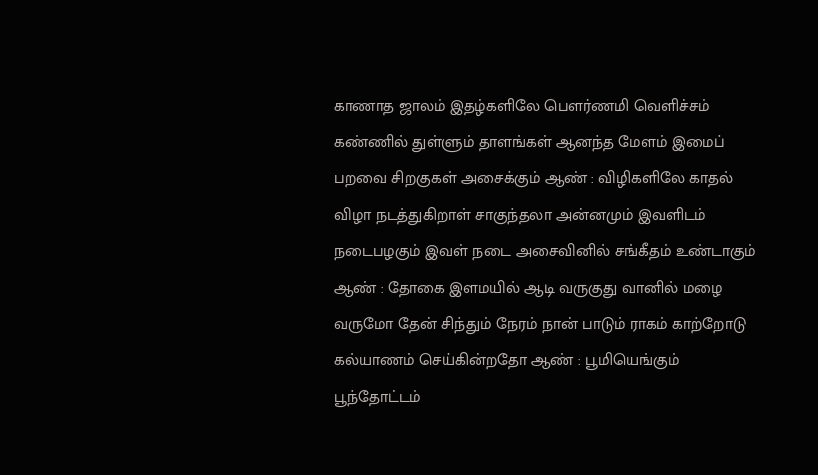காணாத ஜாலம் இதழ்களிலே பெளர்ணமி வெளிச்சம் கண்ணில் துள்ளும் தாளங்கள் ஆனந்த மேளம் இமைப் பறவை சிறகுகள் அசைக்கும் ஆண் : விழிகளிலே காதல் விழா நடத்துகிறாள் சாகுந்தலா அன்னமும் இவளிடம் நடைபழகும் இவள் நடை அசைவினில் சங்கீதம் உண்டாகும் ஆண் : தோகை இளமயில் ஆடி வருகுது வானில் மழை வருமோ தேன் சிந்தும் நேரம் நான் பாடும் ராகம் காற்றோடு கல்யாணம் செய்கின்றதோ ஆண் : பூமியெங்கும் பூந்தோட்டம்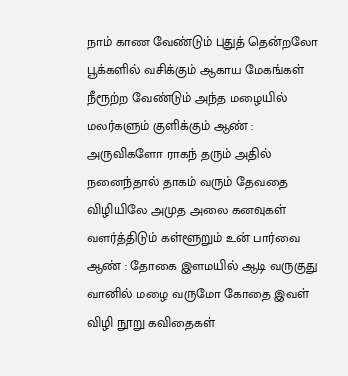நாம் காண வேண்டும் புதுத் தென்றலோ பூக்களில் வசிக்கும் ஆகாய மேகங்கள் நீரூற்ற வேண்டும் அந்த மழையில் மலர்களும் குளிக்கும் ஆண் : அருவிகளோ ராகந் தரும் அதில் நனைந்தால் தாகம் வரும் தேவதை விழியிலே அமுத அலை கனவுகள் வளர்த்திடும் கள்ளூறும் உன் பார்வை ஆண் : தோகை இளமயில் ஆடி வருகுது வானில் மழை வருமோ கோதை இவள் விழி நூறு கவிதைகள்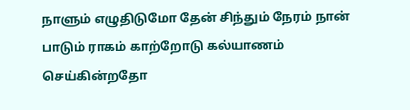நாளும் எழுதிடுமோ தேன் சிந்தும் நேரம் நான் பாடும் ராகம் காற்றோடு கல்யாணம் செய்கின்றதோ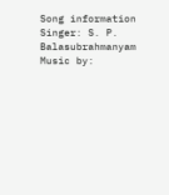Song information
Singer: S. P. Balasubrahmanyam
Music by: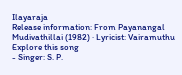Ilayaraja
Release information: From Payanangal Mudivathillai (1982) · Lyricist: Vairamuthu
Explore this song
- Singer: S. P.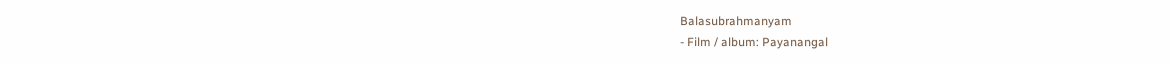Balasubrahmanyam
- Film / album: Payanangal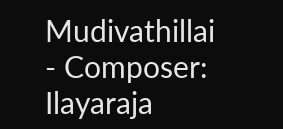Mudivathillai
- Composer: Ilayaraja